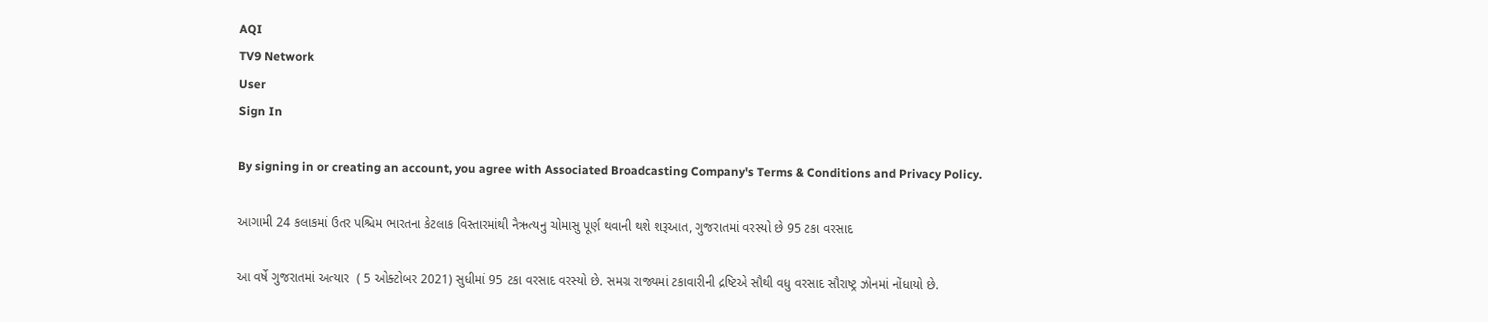AQI
TV9 Network
User
Sign In

By signing in or creating an account, you agree with Associated Broadcasting Company's Terms & Conditions and Privacy Policy.

આગામી 24 કલાકમાં ઉતર પશ્ચિમ ભારતના કેટલાક વિસ્તારમાંથી નૈઋત્યનુ ચોમાસુ પૂર્ણ થવાની થશે શરૂઆત, ગુજરાતમાં વરસ્યો છે 95 ટકા વરસાદ

આ વર્ષે ગુજરાતમાં અત્યાર  ( 5 ઓક્ટોબર 2021) સુધીમાં 95 ટકા વરસાદ વરસ્યો છે. સમગ્ર રાજ્યમાં ટકાવારીની દ્રષ્ટિએ સૌથી વધુ વરસાદ સૌરાષ્ટ્ર ઝોનમાં નોંધાયો છે.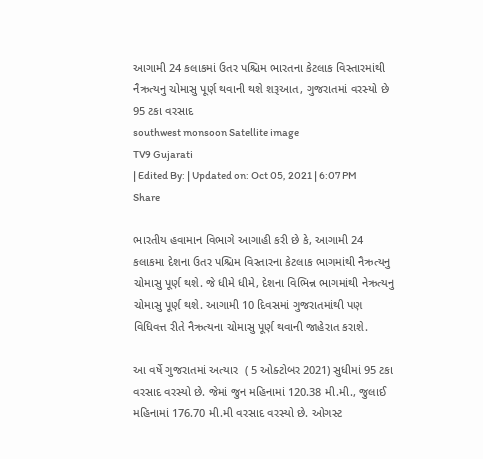આગામી 24 કલાકમાં ઉતર પશ્ચિમ ભારતના કેટલાક વિસ્તારમાંથી નૈઋત્યનુ ચોમાસુ પૂર્ણ થવાની થશે શરૂઆત, ગુજરાતમાં વરસ્યો છે 95 ટકા વરસાદ
southwest monsoon Satellite image
TV9 Gujarati
| Edited By: | Updated on: Oct 05, 2021 | 6:07 PM
Share

ભારતીય હવામાન વિભાગે આગાહી કરી છે કે, આગામી 24 કલાકમા દેશના ઉતર પશ્ચિમ વિસ્તારના કેટલાક ભાગમાંથી નૈઋત્યનુ ચોમાસુ પૂર્ણ થશે. જે ધીમે ધીમે, દેશના વિભિન્ન ભાગમાંથી નેઋત્યનુ ચોમાસુ પૂર્ણ થશે. આગામી 10 દિવસમાં ગુજરાતમાંથી પણ વિધિવત્ત રીતે નૈઋત્યના ચોમાસુ પૂર્ણ થવાની જાહેરાત કરાશે.

આ વર્ષે ગુજરાતમાં અત્યાર  ( 5 ઓક્ટોબર 2021) સુધીમાં 95 ટકા વરસાદ વરસ્યો છે. જેમાં જુન મહિનામાં 120.38 મી.મી., જુલાઈ મહિનામાં 176.70 મી.મી વરસાદ વરસ્યો છે. ઓગસ્ટ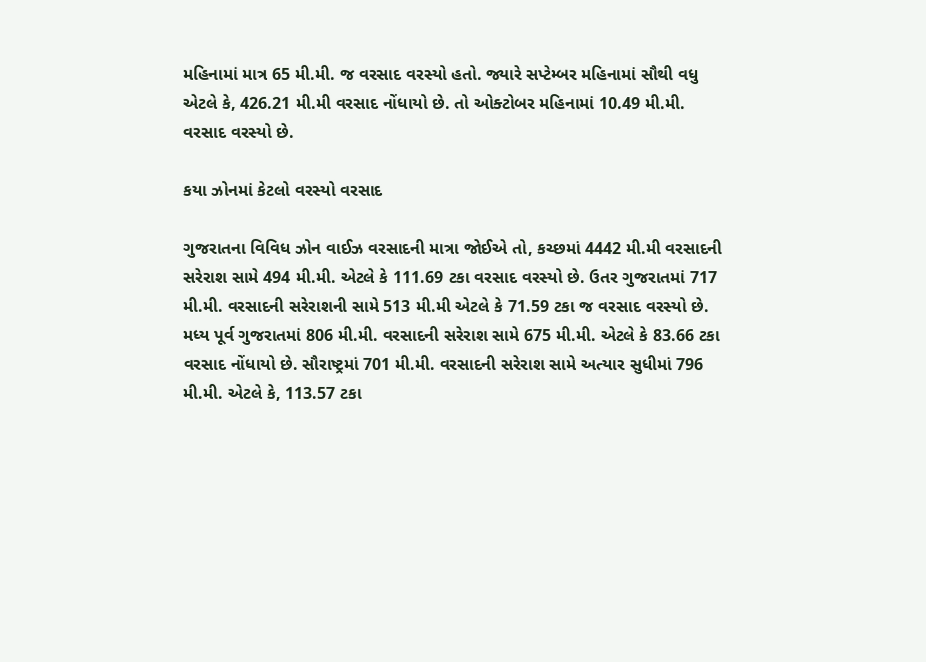મહિનામાં માત્ર 65 મી.મી. જ વરસાદ વરસ્યો હતો. જ્યારે સપ્ટેમ્બર મહિનામાં સૌથી વધુ એટલે કે, 426.21 મી.મી વરસાદ નોંધાયો છે. તો ઓક્ટોબર મહિનામાં 10.49 મી.મી. વરસાદ વરસ્યો છે.

કયા ઝોનમાં કેટલો વરસ્યો વરસાદ

ગુજરાતના વિવિધ ઝોન વાઈઝ વરસાદની માત્રા જોઈએ તો, કચ્છમાં 4442 મી.મી વરસાદની સરેરાશ સામે 494 મી.મી. એટલે કે 111.69 ટકા વરસાદ વરસ્યો છે. ઉતર ગુજરાતમાં 717 મી.મી. વરસાદની સરેરાશની સામે 513 મી.મી એટલે કે 71.59 ટકા જ વરસાદ વરસ્યો છે. મધ્ય પૂર્વ ગુજરાતમાં 806 મી.મી. વરસાદની સરેરાશ સામે 675 મી.મી. એટલે કે 83.66 ટકા વરસાદ નોંધાયો છે. સૌરાષ્ટ્રમાં 701 મી.મી. વરસાદની સરેરાશ સામે અત્યાર સુધીમાં 796 મી.મી. એટલે કે, 113.57 ટકા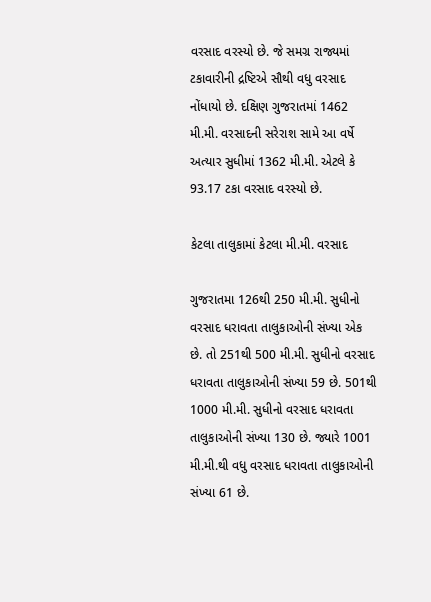વરસાદ વરસ્યો છે. જે સમગ્ર રાજ્યમાં ટકાવારીની દ્રષ્ટિએ સૌથી વધુ વરસાદ નોંધાયો છે. દક્ષિણ ગુજરાતમાં 1462 મી.મી. વરસાદની સરેરાશ સામે આ વર્ષે અત્યાર સુધીમાં 1362 મી.મી. એટલે કે 93.17 ટકા વરસાદ વરસ્યો છે.

કેટલા તાલુકામાં કેટલા મી.મી. વરસાદ

ગુજરાતમા 126થી 250 મી.મી. સુધીનો વરસાદ ધરાવતા તાલુકાઓની સંખ્યા એક છે. તો 251થી 500 મી.મી. સુધીનો વરસાદ ધરાવતા તાલુકાઓની સંખ્યા 59 છે. 501થી 1000 મી.મી. સુધીનો વરસાદ ધરાવતા તાલુકાઓની સંખ્યા 130 છે. જ્યારે 1001 મી.મી.થી વધુ વરસાદ ધરાવતા તાલુકાઓની સંખ્યા 61 છે.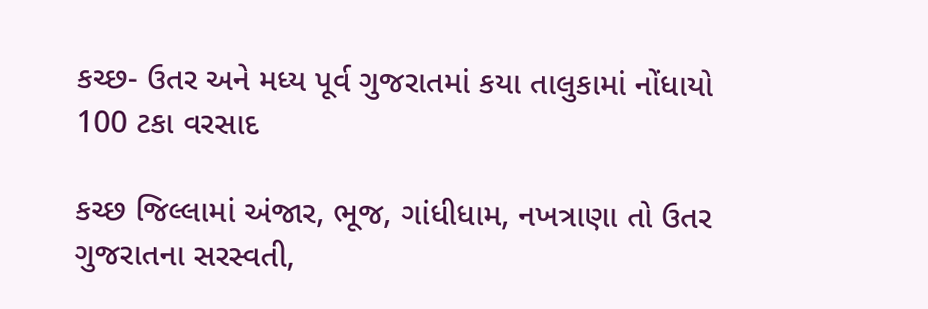કચ્છ- ઉતર અને મધ્ય પૂર્વ ગુજરાતમાં કયા તાલુકામાં નોંધાયો 100 ટકા વરસાદ

કચ્છ જિલ્લામાં અંજાર, ભૂજ, ગાંધીધામ, નખત્રાણા તો ઉતર ગુજરાતના સરસ્વતી,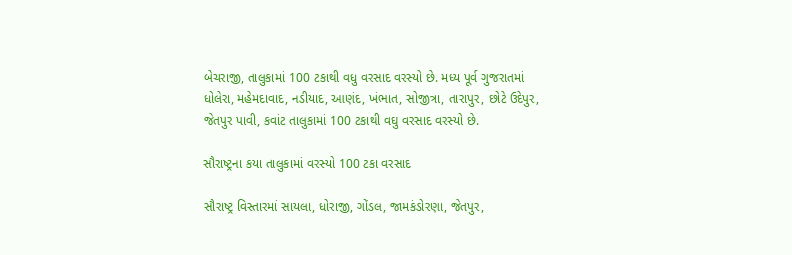બેચરાજી, તાલુકામાં 100 ટકાથી વધુ વરસાદ વરસ્યો છે. મધ્ય પૂર્વ ગુજરાતમાં ધોલેરા, મહેમદાવાદ, નડીયાદ, આણંદ, ખંભાત, સોજીત્રા, તારાપુર, છોટે ઉદેપુર, જેતપુર પાવી, કવાંટ તાલુકામાં 100 ટકાથી વઘુ વરસાદ વરસ્યો છે.

સૌરાષ્ટ્રના કયા તાલુકામાં વરસ્યો 100 ટકા વરસાદ

સૌરાષ્ટ્ર વિસ્તારમાં સાયલા, ધોરાજી, ગોંડલ, જામકંડોરણા, જેતપુર,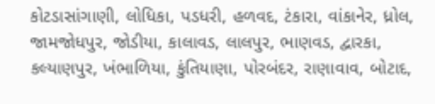કોટડાસાંગાણી, લોધિકા, પડધરી, હળવદ, ટંકારા, વાંકાનેર, ધ્રોલ, જામજોધપુર, જોડીયા, કાલાવડ, લાલપુર, ભાણવડ, દ્વારકા, કલ્યાણપુર, ખંભાળિયા, કુંતિયાણા, પોરબંદર, રાણાવાવ, બોટાદ,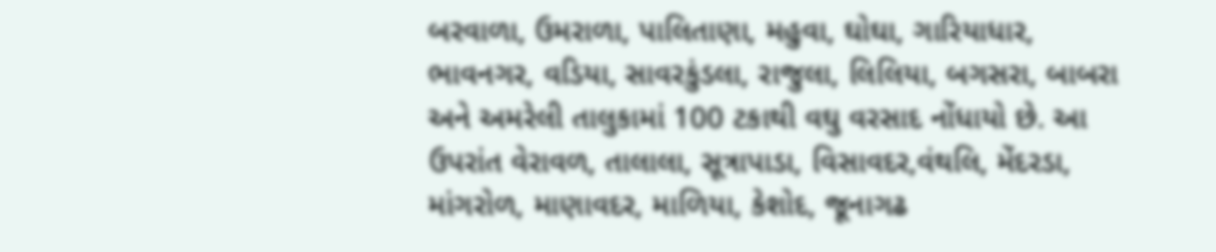બરવાળા, ઉમરાળા, પાલિતાણા, મહુવા, ઘોઘા, ગારિયાધાર, ભાવનગર, વડિયા, સાવરકુંડલા, રાજુલા, લિલિયા, બગસરા, બાબરા અને અમરેલી તાલુકામાં 100 ટકાથી વઘુ વરસાદ નોંધાયો છે. આ ઉપરાંત વેરાવળ, તાલાલા, સૂત્રાપાડા, વિસાવદર,વંથલિ, મેંદરડા, માંગરોળ, માણાવદર, માળિયા, કેશોદ, જૂનાગઢ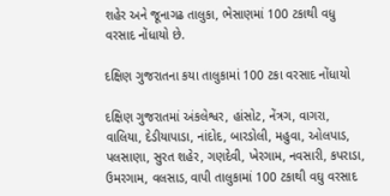શહેર અને જૂનાગઢ તાલુકા, ભેસાણમાં 100 ટકાથી વધુ વરસાદ નોંધાયો છે.

દક્ષિણ ગુજરાતના કયા તાલુકામાં 100 ટકા વરસાદ નોંધાયો

દક્ષિણ ગુજરાતમાં અંકલેશ્વર, હાંસોટ, નેંત્રગ, વાગરા, વાલિયા, દેડીયાપાડા, નાંદોદ, બારડોલી, મહુવા, ઓલપાડ, પલસાણા, સુરત શહેર, ગણદેવી, ખેરગામ, નવસારી, કપરાડા, ઉમરગામ, વલસાડ, વાપી તાલુકામાં 100 ટકાથી વઘુ વરસાદ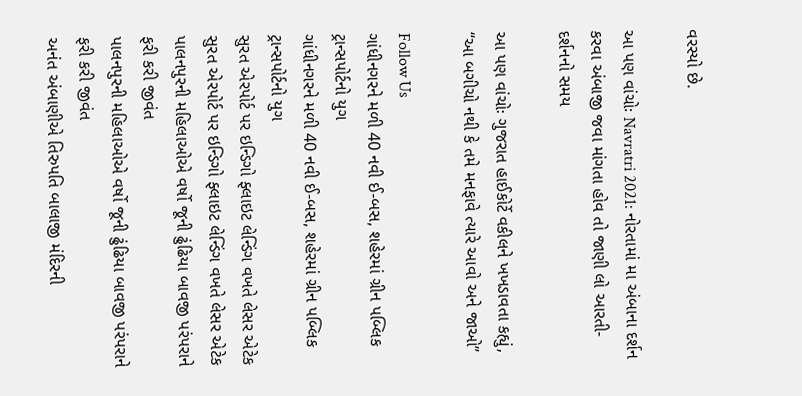વરસ્યો છે.

આ પણ વાંચોઃ Navratri 2021: નોરતામાં મા અંબાના દર્શન કરવા અંબાજી જવા માંગતા હોવ તો જાણી લો આરતી-દર્શનનો સમય

આ પણ વાંચોઃ ગુજરાત હાઈકોર્ટે વકીલને ખખડાવતા કહ્યું, “આ બગીચો નથી કે તમે મનફાવે ત્યારે આવો અને જાઓ”

Follow Us
ગાંધીનગરને મળી 40 નવી ઈ-બસ, શહેરમાં ગ્રીન પબ્લિક ટ્રાન્સપોર્ટનો યુગ
ગાંધીનગરને મળી 40 નવી ઈ-બસ, શહેરમાં ગ્રીન પબ્લિક ટ્રાન્સપોર્ટનો યુગ
સુરત એરપોર્ટ પર ઇન્ડિગો ફ્લાઇટ લેન્ડિંગ વખતે લેસર એટેક
સુરત એરપોર્ટ પર ઇન્ડિગો ફ્લાઇટ લેન્ડિંગ વખતે લેસર એટેક
પાલનપુરની મહિલાઓએ વર્ષો જૂની ઢુંઢિયા બાવજી પરંપરાને ફરી કરી જીવંત
પાલનપુરની મહિલાઓએ વર્ષો જૂની ઢુંઢિયા બાવજી પરંપરાને ફરી કરી જીવંત
અનંત અંબાણીએ તિરુપતિ બાલાજી મંદિરની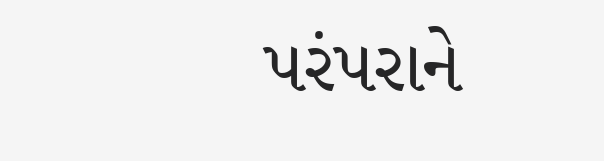પરંપરાને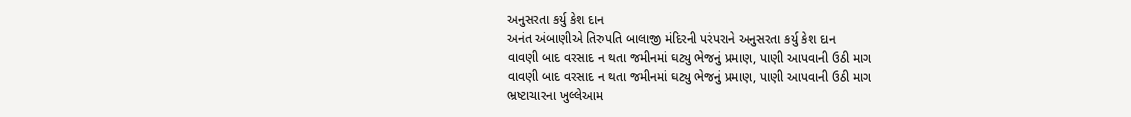અનુસરતા કર્યુ કેશ દાન
અનંત અંબાણીએ તિરુપતિ બાલાજી મંદિરની પરંપરાને અનુસરતા કર્યુ કેશ દાન
વાવણી બાદ વરસાદ ન થતા જમીનમાં ઘટ્યુ ભેજનું પ્રમાણ, પાણી આપવાની ઉઠી માગ
વાવણી બાદ વરસાદ ન થતા જમીનમાં ઘટ્યુ ભેજનું પ્રમાણ, પાણી આપવાની ઉઠી માગ
ભ્રષ્ટાચારના ખુલ્લેઆમ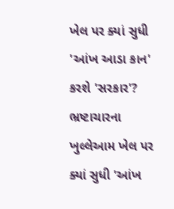ખેલ પર ક્યાં સુધી 'આંખ આડા કાન' કરશે 'સરકાર'?
ભ્રષ્ટાચારના ખુલ્લેઆમ ખેલ પર ક્યાં સુધી 'આંખ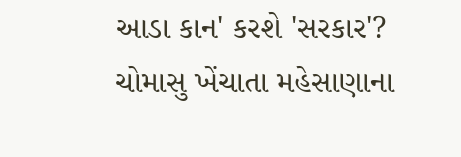આડા કાન' કરશે 'સરકાર'?
ચોમાસુ ખેંચાતા મહેસાણાના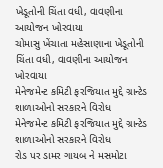ખેડૂતોની ચિંતા વધી, વાવણીના આયોજન ખોરવાયા
ચોમાસુ ખેંચાતા મહેસાણાના ખેડૂતોની ચિંતા વધી, વાવણીના આયોજન ખોરવાયા
મેનેજમેન્ટ કમિટી ફરજિયાત મુદ્દે ગ્રાન્ટેડ શાળાઓનો સરકારને વિરોધ
મેનેજમેન્ટ કમિટી ફરજિયાત મુદ્દે ગ્રાન્ટેડ શાળાઓનો સરકારને વિરોધ
રોડ પર ડામર ગાયબ ને મસમોટા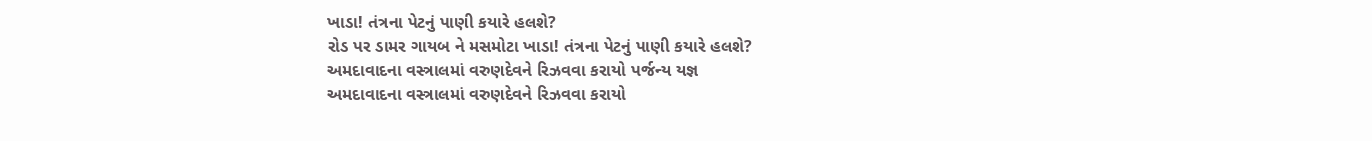ખાડા! તંત્રના પેટનું પાણી કયારે હલશે?
રોડ પર ડામર ગાયબ ને મસમોટા ખાડા! તંત્રના પેટનું પાણી કયારે હલશે?
અમદાવાદના વસ્ત્રાલમાં વરુણદેવને રિઝવવા કરાયો પર્જન્ય યજ્ઞ
અમદાવાદના વસ્ત્રાલમાં વરુણદેવને રિઝવવા કરાયો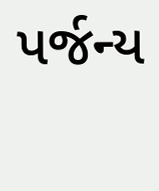પર્જન્ય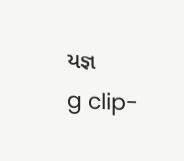યજ્ઞ
g clip-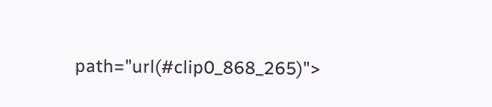path="url(#clip0_868_265)">